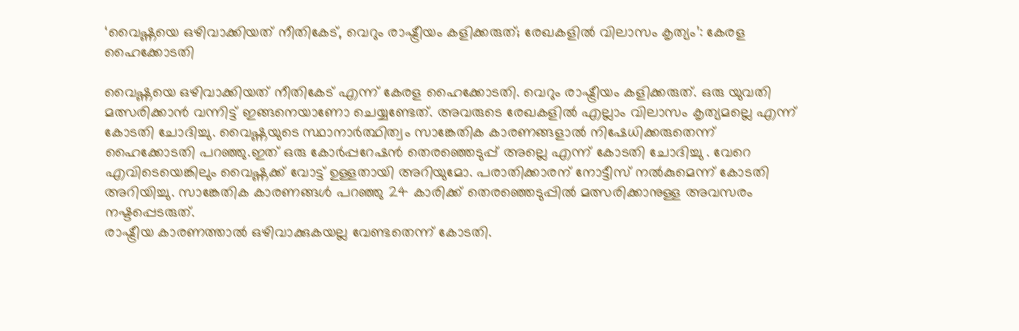‘വൈഷ്ണയെ ഒഴിവാക്കിയത് നീതികേട്, വെറും രാഷ്ട്രീയം കളിക്കരുത്; രേഖകളിൽ വിലാസം കൃത്യം’: കേരള ഹൈക്കോടതി

വൈഷ്ണയെ ഒഴിവാക്കിയത് നീതികേട് എന്ന് കേരള ഹൈക്കോടതി. വെറും രാഷ്ട്രീയം കളിക്കരുത്. ഒരു യുവതി മത്സരിക്കാൻ വന്നിട്ട് ഇങ്ങനെയാണോ ചെയ്യണ്ടേത്. അവരുടെ രേഖകളിൽ എല്ലാം വിലാസം കൃത്യമല്ലെ എന്ന് കോടതി ചോദിച്ചു. വൈഷ്ണയുടെ സ്ഥാനാർത്ഥിത്വം സാങ്കേതിക കാരണങ്ങളാൽ നിഷേധിക്കരുതെന്ന് ഹൈക്കോടതി പറഞ്ഞു.ഇത് ഒരു കോർപ്പറേഷൻ തെരഞ്ഞെടുപ്പ് അല്ലെ എന്ന് കോടതി ചോദിച്ചു . വേറെ എവിടെയെങ്കിലും വൈഷ്ണക്ക് വോട്ട് ഉള്ളതായി അറിയുമോ. പരാതിക്കാരന് നോട്ടീസ് നൽകുമെന്ന് കോടതി അറിയിച്ചു. സാങ്കേതിക കാരണങ്ങൾ പറഞ്ഞു 24 കാരിക്ക് തെരഞ്ഞെടുപ്പിൽ മത്സരിക്കാനുള്ള അവസരം നഷ്ടപ്പെടരുത്.
രാഷ്ട്രീയ കാരണത്താൽ ഒഴിവാക്കുകയല്ല വേണ്ടതെന്ന് കോടതി.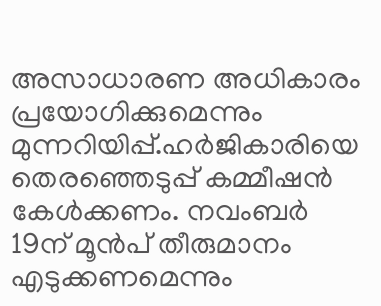അസാധാരണ അധികാരം പ്രയോഗിക്കുമെന്നും മുന്നറിയിപ്പ്.ഹർജികാരിയെ തെരഞ്ഞെടുപ്പ് കമ്മീഷൻ കേൾക്കണം. നവംബർ 19ന് മൂൻപ് തീരുമാനം എടുക്കണമെന്നും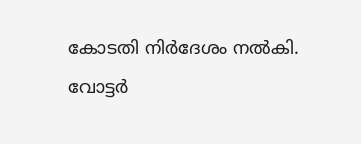കോടതി നിർദേശം നൽകി.
വോട്ടർ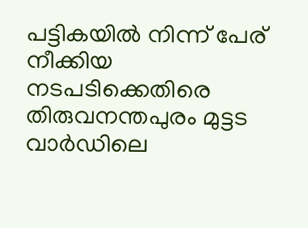പട്ടികയിൽ നിന്ന് പേര് നീക്കിയ നടപടിക്കെതിരെ തിരുവനന്തപുരം മുട്ടട വാർഡിലെ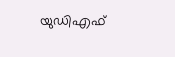യുഡിഎഫ്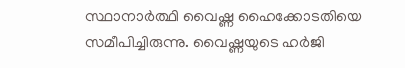സ്ഥാനാർത്ഥി വൈഷ്ണ ഹൈക്കോടതിയെ സമീപിച്ചിരുന്നു. വൈഷ്ണയുടെ ഹർജി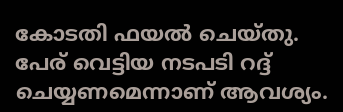കോടതി ഫയൽ ചെയ്തു. പേര് വെട്ടിയ നടപടി റദ്ദ് ചെയ്യണമെന്നാണ് ആവശ്യം.